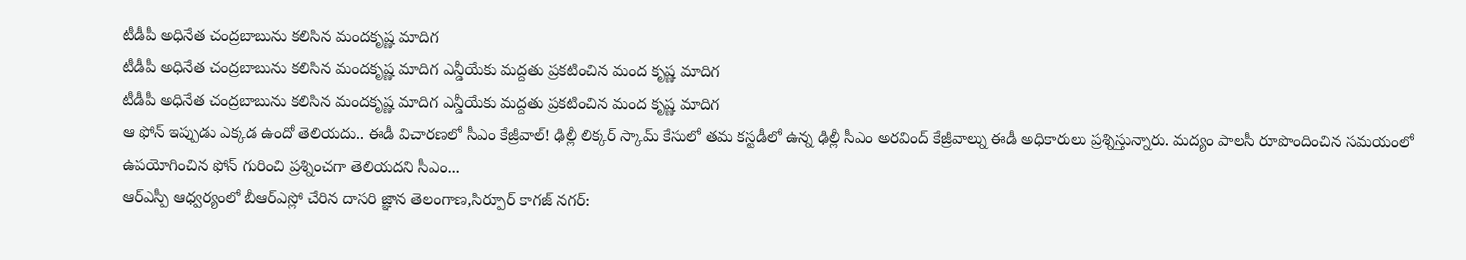టీడీపీ అధినేత చంద్రబాబును కలిసిన మందకృష్ణ మాదిగ
టీడీపీ అధినేత చంద్రబాబును కలిసిన మందకృష్ణ మాదిగ ఎన్డీయేకు మద్దతు ప్రకటించిన మంద కృష్ణ మాదిగ
టీడీపీ అధినేత చంద్రబాబును కలిసిన మందకృష్ణ మాదిగ ఎన్డీయేకు మద్దతు ప్రకటించిన మంద కృష్ణ మాదిగ
ఆ ఫోన్ ఇప్పుడు ఎక్కడ ఉందో తెలియదు.. ఈడీ విచారణలో సీఎం కేజ్రీవాల్! ఢిల్లీ లిక్కర్ స్కామ్ కేసులో తమ కస్టడీలో ఉన్న ఢిల్లీ సీఎం అరవింద్ కేజ్రీవాల్ను ఈడీ అధికారులు ప్రశ్నిస్తున్నారు. మద్యం పాలసీ రూపొందించిన సమయంలో ఉపయోగించిన ఫోన్ గురించి ప్రశ్నించగా తెలియదని సీఎం...
ఆర్ఎస్పీ ఆధ్వర్యంలో బీఆర్ఎస్లో చేరిన దాసరి జ్ఞాన తెలంగాణ,సిర్పూర్ కాగజ్ నగర్: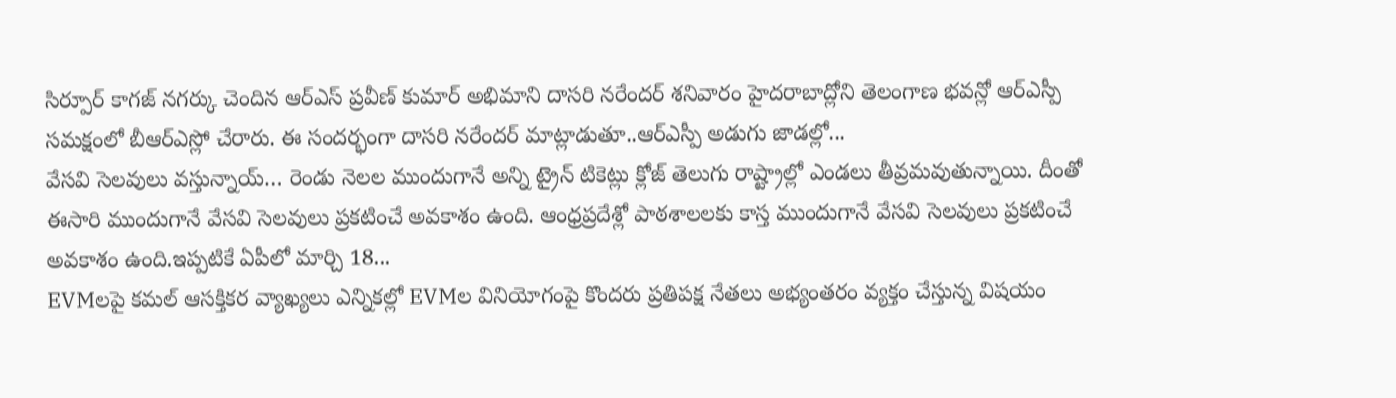సిర్పూర్ కాగజ్ నగర్కు చెందిన ఆర్ఎస్ ప్రవీణ్ కుమార్ అభిమాని దాసరి నరేందర్ శనివారం హైదరాబాద్లోని తెలంగాణ భవన్లో ఆర్ఎస్పీ సమక్షంలో బీఆర్ఎస్లో చేరారు. ఈ సందర్భంగా దాసరి నరేందర్ మాట్లాడుతూ..ఆర్ఎస్పీ అడుగు జాడల్లో...
వేసవి సెలవులు వస్తున్నాయ్… రెండు నెలల ముందుగానే అన్ని ట్రైన్ టికెట్లు క్లోజ్ తెలుగు రాష్ట్రాల్లో ఎండలు తీవ్రమవుతున్నాయి. దీంతో ఈసారి ముందుగానే వేసవి సెలవులు ప్రకటించే అవకాశం ఉంది. ఆంధ్రప్రదేశ్లో పాఠశాలలకు కాస్త ముందుగానే వేసవి సెలవులు ప్రకటించే అవకాశం ఉంది.ఇప్పటికే ఏపీలో మార్చి 18...
EVMలపై కమల్ ఆసక్తికర వ్యాఖ్యలు ఎన్నికల్లో EVMల వినియోగంపై కొందరు ప్రతిపక్ష నేతలు అభ్యంతరం వ్యక్తం చేస్తున్న విషయం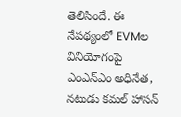తెలిసిందే. ఈ నేపథ్యంలో EVMల వినియోగంపై ఎంఎన్ఎం అధినేత, నటుడు కమల్ హాసన్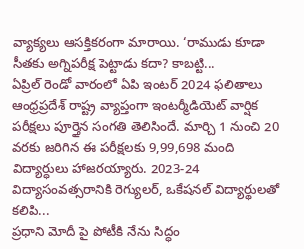వ్యాక్యలు ఆసక్తికరంగా మారాయి. ‘రాముడు కూడా సీతకు అగ్నిపరీక్ష పెట్టాడు కదా? కాబట్టి...
ఏప్రిల్ రెండో వారంలో ఏపి ఇంటర్ 2024 ఫలితాలు ఆంధ్రప్రదేశ్ రాష్ట్ర వ్యాప్తంగా ఇంటర్మీడియెట్ వార్షిక పరీక్షలు పూర్తైన సంగతి తెలిసిందే. మార్చి 1 నుంచి 20 వరకు జరిగిన ఈ పరీక్షలకు 9,99,698 మంది విద్యార్ధులు హాజరయ్యారు. 2023-24 విద్యాసంవత్సరానికి రెగ్యులర్, ఒకేషనల్ విద్యార్థులతో కలిపి...
ప్రధాని మోదీ పై పోటీకి నేను సిద్ధం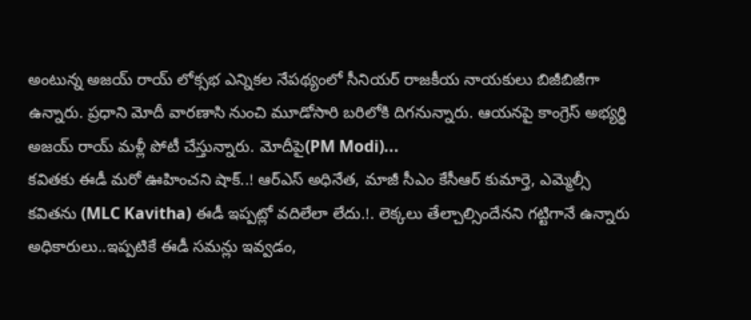అంటున్న అజయ్ రాయ్ లోక్సభ ఎన్నికల నేపథ్యంలో సీనియర్ రాజకీయ నాయకులు బిజీబిజీగా ఉన్నారు. ప్రధాని మోదీ వారణాసి నుంచి మూడోసారి బరిలోకి దిగనున్నారు. ఆయనపై కాంగ్రెస్ అభ్యర్థి అజయ్ రాయ్ మళ్లీ పోటీ చేస్తున్నారు. మోదీపై(PM Modi)...
కవితకు ఈడీ మరో ఊహించని షాక్..! ఆర్ఎస్ అధినేత, మాజీ సీఎం కేసీఆర్ కుమార్తె, ఎమ్మెల్సీ కవితను (MLC Kavitha) ఈడీ ఇప్పట్లో వదిలేలా లేదు.!. లెక్కలు తేల్చాల్సిందేనని గట్టిగానే ఉన్నారు అధికారులు..ఇప్పటికే ఈడీ సమన్లు ఇవ్వడం,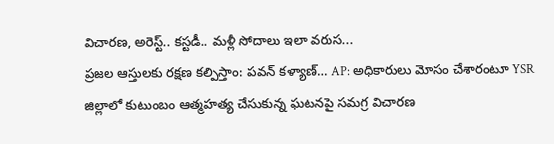విచారణ, అరెస్ట్.. కస్టడీ.. మళ్లీ సోదాలు ఇలా వరుస...
ప్రజల ఆస్తులకు రక్షణ కల్పిస్తాం: పవన్ కళ్యాణ్… AP: అధికారులు మోసం చేశారంటూ YSR జిల్లాలో కుటుంబం ఆత్మహత్య చేసుకున్న ఘటనపై సమగ్ర విచారణ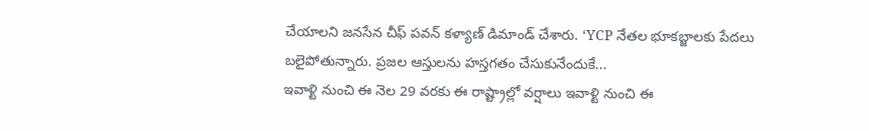చేయాలని జనసేన చీఫ్ పవన్ కళ్యాణ్ డిమాండ్ చేశారు. ‘YCP నేతల భూకబ్జాలకు పేదలు బలైపోతున్నారు. ప్రజల ఆస్తులను హస్తగతం చేసుకునేందుకే...
ఇవాళ్టి నుంచి ఈ నెల 29 వరకు ఈ రాష్ట్రాల్లో వర్షాలు ఇవాళ్టి నుంచి ఈ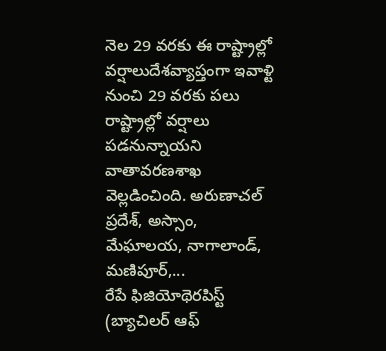నెల 29 వరకు ఈ రాష్ట్రాల్లో వర్షాలుదేశవ్యాప్తంగా ఇవాళ్టి నుంచి 29 వరకు పలు రాష్ట్రాల్లో వర్షాలు పడనున్నాయని వాతావరణశాఖ వెల్లడించింది. అరుణాచల్ ప్రదేశ్, అస్సాం, మేఘాలయ, నాగాలాండ్, మణిపూర్,...
రేపే ఫిజియోథెరపిస్ట్ (బ్యాచిలర్ ఆఫ్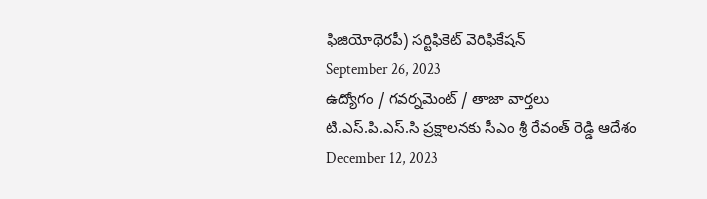ఫిజియోథెరపీ) సర్టిఫికెట్ వెరిఫికేషన్
September 26, 2023
ఉద్యోగం / గవర్నమెంట్ / తాజా వార్తలు
టి.ఎస్.పి.ఎస్.సి ప్రక్షాలనకు సీఎం శ్రీ రేవంత్ రెడ్డి ఆదేశం
December 12, 2023